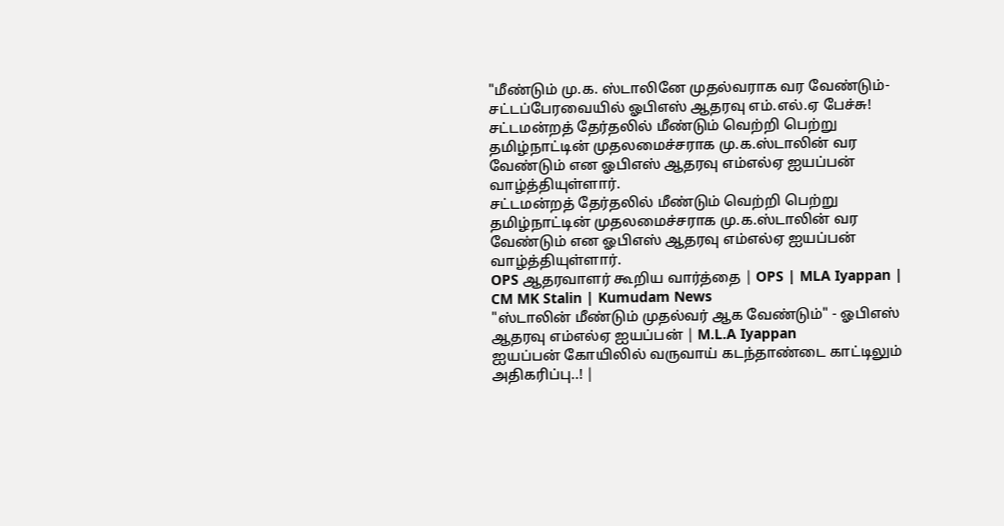"மீண்டும் மு.க. ஸ்டாலினே முதல்வராக வர வேண்டும்- சட்டப்பேரவையில் ஓபிஎஸ் ஆதரவு எம்.எல்.ஏ பேச்சு!
சட்டமன்றத் தேர்தலில் மீண்டும் வெற்றி பெற்று தமிழ்நாட்டின் முதலமைச்சராக மு.க.ஸ்டாலின் வர வேண்டும் என ஓபிஎஸ் ஆதரவு எம்எல்ஏ ஐயப்பன் வாழ்த்தியுள்ளார்.
சட்டமன்றத் தேர்தலில் மீண்டும் வெற்றி பெற்று தமிழ்நாட்டின் முதலமைச்சராக மு.க.ஸ்டாலின் வர வேண்டும் என ஓபிஎஸ் ஆதரவு எம்எல்ஏ ஐயப்பன் வாழ்த்தியுள்ளார்.
OPS ஆதரவாளர் கூறிய வார்த்தை | OPS | MLA Iyappan | CM MK Stalin | Kumudam News
"ஸ்டாலின் மீண்டும் முதல்வர் ஆக வேண்டும்" - ஓபிஎஸ் ஆதரவு எம்எல்ஏ ஐயப்பன் | M.L.A Iyappan
ஐயப்பன் கோயிலில் வருவாய் கடந்தாண்டை காட்டிலும் அதிகரிப்பு..! |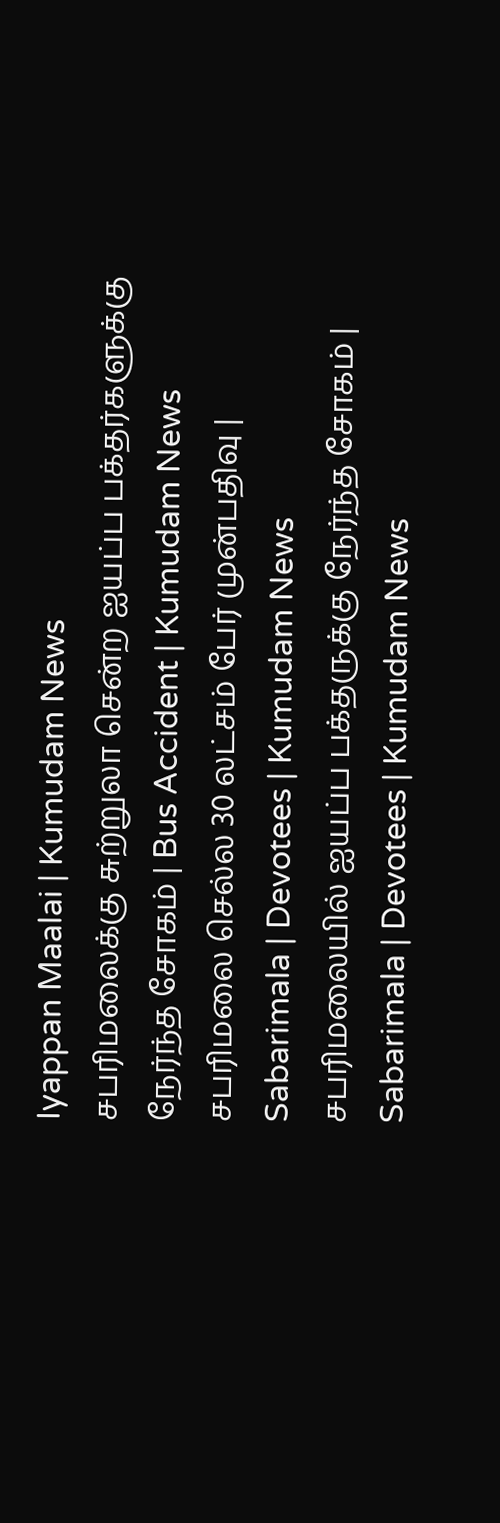Iyappan Maalai | Kumudam News
சபரிமலைக்கு சுற்றுலா சென்ற ஐயப்ப பக்தர்களுக்கு நேர்ந்த சோகம் | Bus Accident | Kumudam News
சபரிமலை செல்ல 30 லட்சம் பேர் முன்பதிவு | Sabarimala | Devotees | Kumudam News
சபரிமலையில் ஐயப்ப பக்தருக்கு நேர்ந்த சோகம் | Sabarimala | Devotees | Kumudam News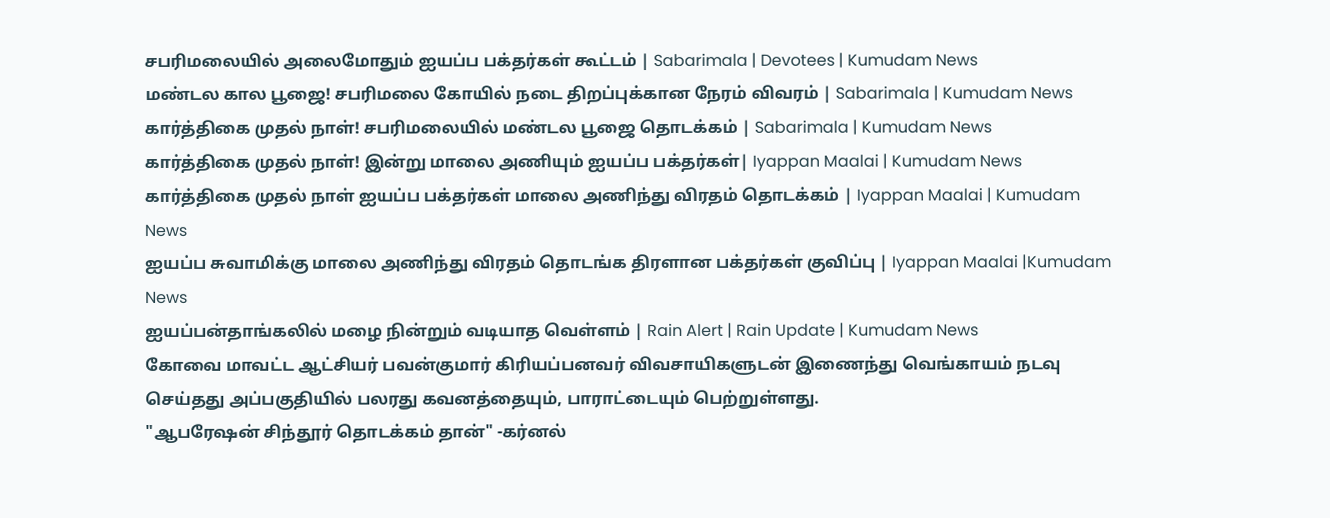சபரிமலையில் அலைமோதும் ஐயப்ப பக்தர்கள் கூட்டம் | Sabarimala | Devotees | Kumudam News
மண்டல கால பூஜை! சபரிமலை கோயில் நடை திறப்புக்கான நேரம் விவரம் | Sabarimala | Kumudam News
கார்த்திகை முதல் நாள்! சபரிமலையில் மண்டல பூஜை தொடக்கம் | Sabarimala | Kumudam News
கார்த்திகை முதல் நாள்! இன்று மாலை அணியும் ஐயப்ப பக்தர்கள்| Iyappan Maalai | Kumudam News
கார்த்திகை முதல் நாள் ஐயப்ப பக்தர்கள் மாலை அணிந்து விரதம் தொடக்கம் | Iyappan Maalai | Kumudam News
ஐயப்ப சுவாமிக்கு மாலை அணிந்து விரதம் தொடங்க திரளான பக்தர்கள் குவிப்பு | Iyappan Maalai |Kumudam News
ஐயப்பன்தாங்கலில் மழை நின்றும் வடியாத வெள்ளம் | Rain Alert | Rain Update | Kumudam News
கோவை மாவட்ட ஆட்சியர் பவன்குமார் கிரியப்பனவர் விவசாயிகளுடன் இணைந்து வெங்காயம் நடவு செய்தது அப்பகுதியில் பலரது கவனத்தையும், பாராட்டையும் பெற்றுள்ளது.
"ஆபரேஷன் சிந்தூர் தொடக்கம் தான்" -கர்னல்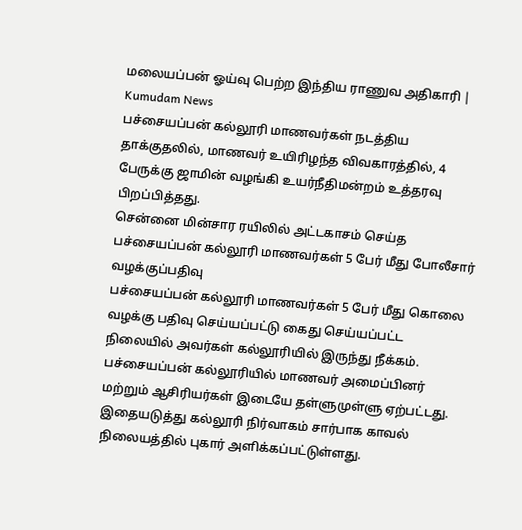மலையப்பன் ஓய்வு பெற்ற இந்திய ராணுவ அதிகாரி | Kumudam News
பச்சையப்பன் கல்லூரி மாணவர்கள் நடத்திய தாக்குதலில், மாணவர் உயிரிழந்த விவகாரத்தில், 4 பேருக்கு ஜாமின் வழங்கி உயர்நீதிமன்றம் உத்தரவு பிறப்பித்தது.
சென்னை மின்சார ரயிலில் அட்டகாசம் செய்த பச்சையப்பன் கல்லூரி மாணவர்கள் 5 பேர் மீது போலீசார் வழக்குப்பதிவு
பச்சையப்பன் கல்லூரி மாணவர்கள் 5 பேர் மீது கொலை வழக்கு பதிவு செய்யப்பட்டு கைது செய்யப்பட்ட நிலையில் அவர்கள் கல்லூரியில் இருந்து நீக்கம்.
பச்சையப்பன் கல்லூரியில் மாணவர் அமைப்பினர் மற்றும் ஆசிரியர்கள் இடையே தள்ளுமுள்ளு ஏற்பட்டது. இதையடுத்து கல்லூரி நிர்வாகம் சார்பாக காவல் நிலையத்தில் புகார் அளிக்கப்பட்டுள்ளது.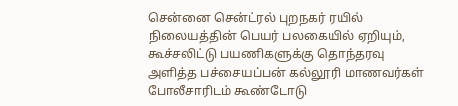சென்னை சென்ட்ரல் புறநகர் ரயில் நிலையத்தின் பெயர் பலகையில் ஏறியும், கூச்சலிட்டு பயணிகளுக்கு தொந்தரவு அளித்த பச்சையப்பன் கல்லூரி மாணவர்கள் போலீசாரிடம் கூண்டோடு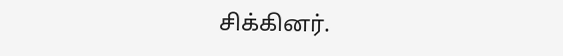சிக்கினர்.